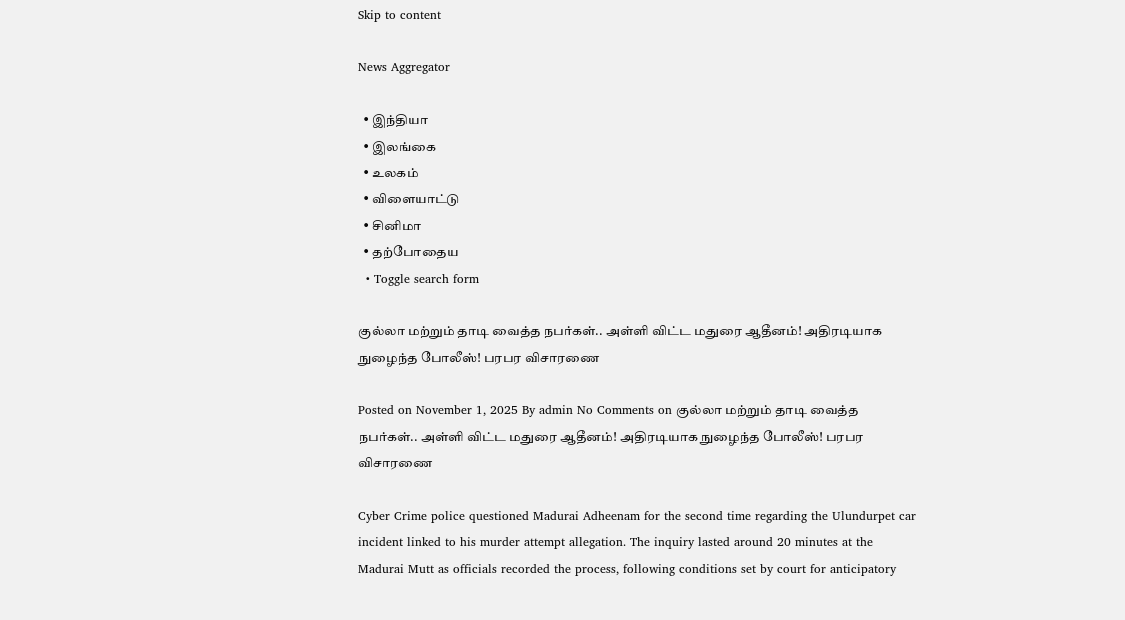Skip to content

News Aggregator

  • இந்தியா
  • இலங்கை
  • உலகம்
  • விளையாட்டு
  • சினிமா
  • தற்போதைய
  • Toggle search form

குல்லா மற்றும் தாடி வைத்த நபர்கள்.. அள்ளி விட்ட மதுரை ஆதீனம்! அதிரடியாக நுழைந்த போலீஸ்! பரபர விசாரணை

Posted on November 1, 2025 By admin No Comments on குல்லா மற்றும் தாடி வைத்த நபர்கள்.. அள்ளி விட்ட மதுரை ஆதீனம்! அதிரடியாக நுழைந்த போலீஸ்! பரபர விசாரணை

Cyber Crime police questioned Madurai Adheenam for the second time regarding the Ulundurpet car incident linked to his murder attempt allegation. The inquiry lasted around 20 minutes at the Madurai Mutt as officials recorded the process, following conditions set by court for anticipatory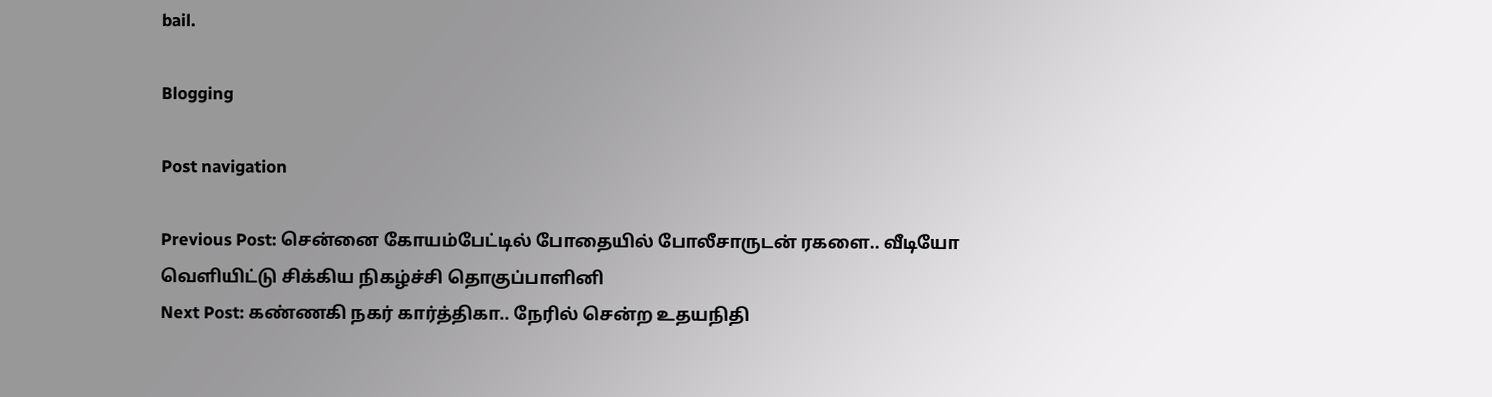bail.

Blogging

Post navigation

Previous Post: சென்னை கோயம்பேட்டில் போதையில் போலீசாருடன் ரகளை.. வீடியோ வெளியிட்டு சிக்கிய நிகழ்ச்சி தொகுப்பாளினி
Next Post: கண்ணகி நகர் கார்த்திகா.. நேரில் சென்ற உதயநிதி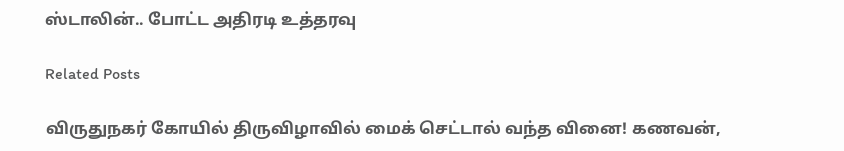ஸ்டாலின்.. போட்ட அதிரடி உத்தரவு

Related Posts

விருதுநகர் கோயில் திருவிழாவில் மைக் செட்டால் வந்த வினை! கணவன்,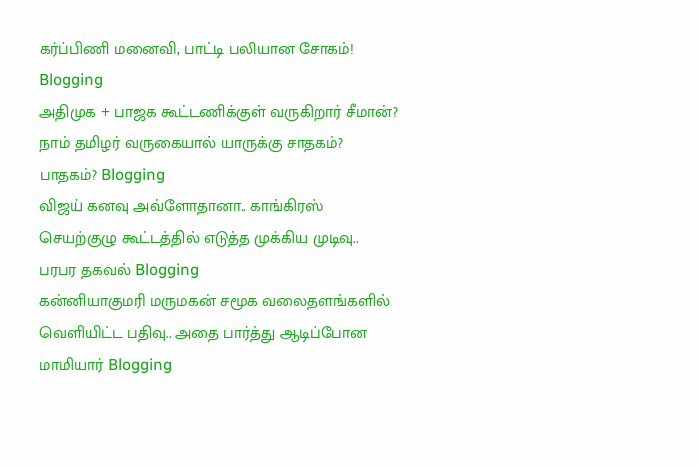கர்ப்பிணி மனைவி, பாட்டி பலியான சோகம்! Blogging
அதிமுக + பாஜக கூட்டணிக்குள் வருகிறார் சீமான்? நாம் தமிழர் வருகையால் யாருக்கு சாதகம்? பாதகம்? Blogging
விஜய் கனவு அவ்ளோதானா.. காங்கிரஸ் செயற்குழு கூட்டத்தில் எடுத்த முக்கிய முடிவு.. பரபர தகவல் Blogging
கன்னியாகுமரி மருமகன் சமூக வலைதளங்களில் வெளியிட்ட பதிவு.. அதை பார்த்து ஆடிப்போன மாமியார் Blogging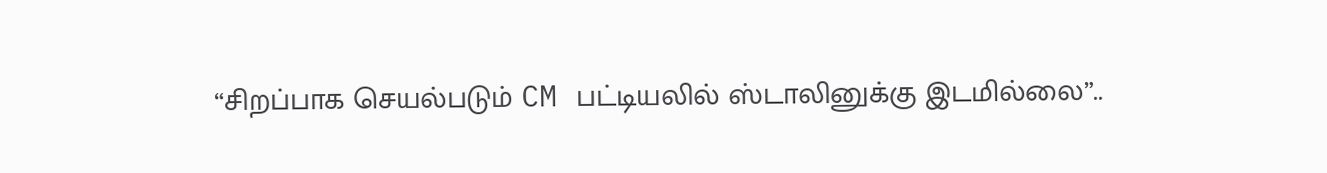“சிறப்பாக செயல்படும் CM பட்டியலில் ஸ்டாலினுக்கு இடமில்லை”..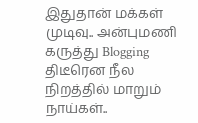இதுதான் மக்கள் முடிவு.. அன்புமணி கருத்து Blogging
திடீரென நீல நிறத்தில் மாறும் நாய்கள்..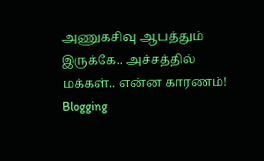அணுகசிவு ஆபத்தும் இருக்கே.. அச்சத்தில் மக்கள்.. என்ன காரணம்! Blogging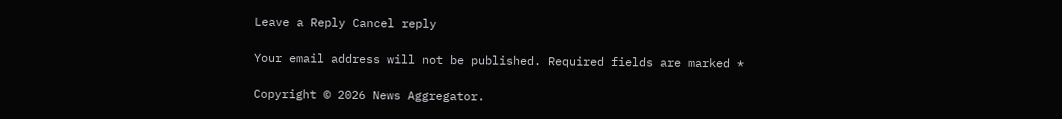Leave a Reply Cancel reply

Your email address will not be published. Required fields are marked *

Copyright © 2026 News Aggregator.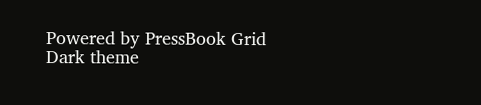Powered by PressBook Grid Dark theme